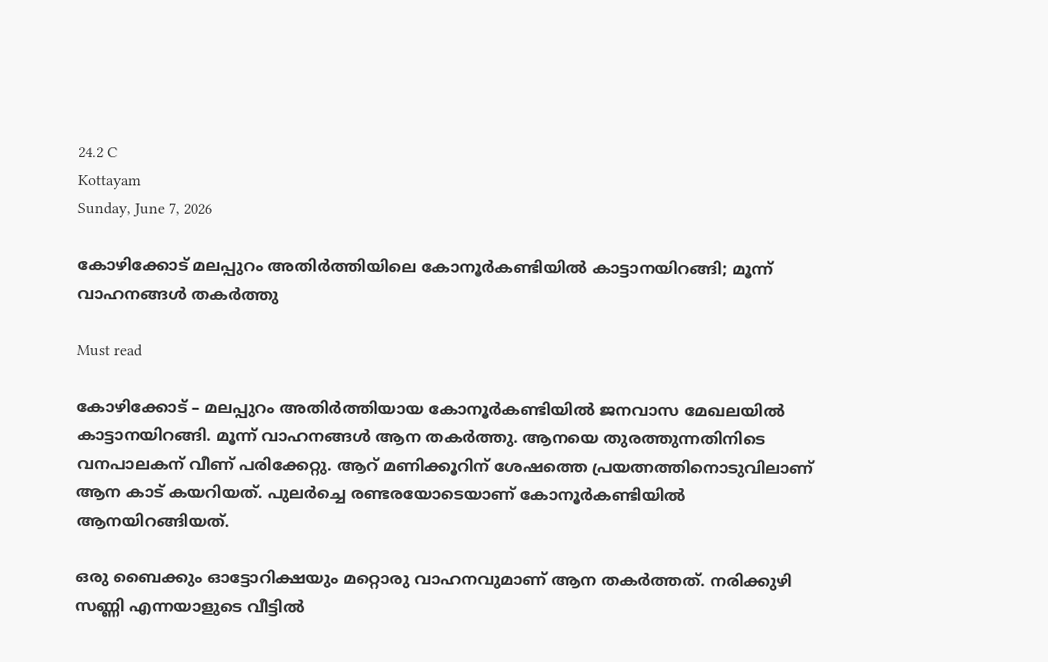24.2 C
Kottayam
Sunday, June 7, 2026

കോഴിക്കോട് മലപ്പുറം അതിര്‍ത്തിയിലെ കോനൂര്‍കണ്ടിയില്‍ കാട്ടാനയിറങ്ങി; മൂന്ന് വാഹനങ്ങള്‍ തകര്‍ത്തു

Must read

കോഴിക്കോട് – മലപ്പുറം അതിര്‍ത്തിയായ കോനൂര്‍കണ്ടിയില്‍ ജനവാസ മേഖലയില്‍ കാട്ടാനയിറങ്ങി. മൂന്ന് വാഹനങ്ങള്‍ ആന തകര്‍ത്തു. ആനയെ തുരത്തുന്നതിനിടെ വനപാലകന് വീണ് പരിക്കേറ്റു. ആറ് മണിക്കൂറിന് ശേഷത്തെ പ്രയത്നത്തിനൊടുവിലാണ് ആന കാട് കയറിയത്. പുലര്‍ച്ചെ രണ്ടരയോടെയാണ് കോനൂര്‍കണ്ടിയില്‍ ആനയിറങ്ങിയത്.

ഒരു ബൈക്കും ഓട്ടോറിക്ഷയും മറ്റൊരു വാഹനവുമാണ് ആന തകര്‍ത്തത്. നരിക്കുഴി സണ്ണി എന്നയാളുടെ വീട്ടില്‍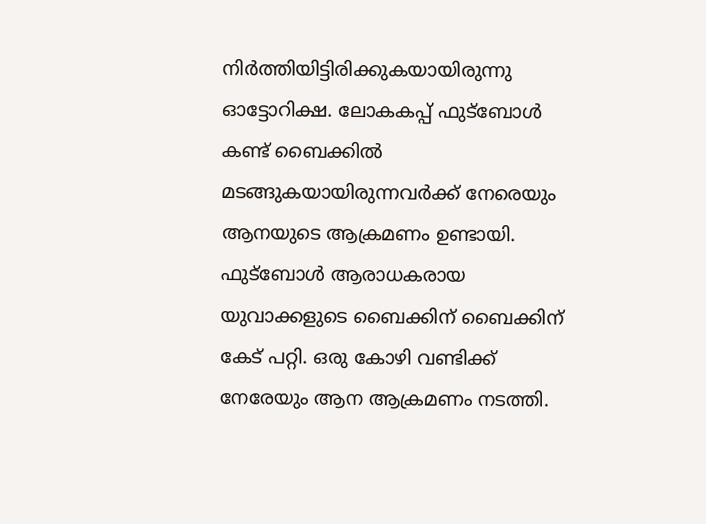നിര്‍ത്തിയിട്ടിരിക്കുകയായിരുന്നു ഓട്ടോറിക്ഷ. ലോകകപ്പ് ഫുട്ബോള്‍ കണ്ട് ബൈക്കില്‍ മടങ്ങുകയായിരുന്നവര്‍ക്ക് നേരെയും ആനയുടെ ആക്രമണം ഉണ്ടായി. ഫുട്ബോള്‍ ആരാധകരായ യുവാക്കളുടെ ബൈക്കിന് ബൈക്കിന് കേട് പറ്റി. ഒരു കോഴി വണ്ടിക്ക് നേരേയും ആന ആക്രമണം നടത്തി.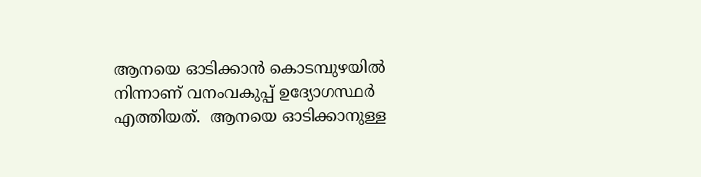ആനയെ ഓടിക്കാന്‍ കൊടമ്പുഴയില്‍ നിന്നാണ് വനംവകുപ്പ് ഉദ്യോഗസ്ഥര്‍ എത്തിയത്.  ആനയെ ഓടിക്കാനുള്ള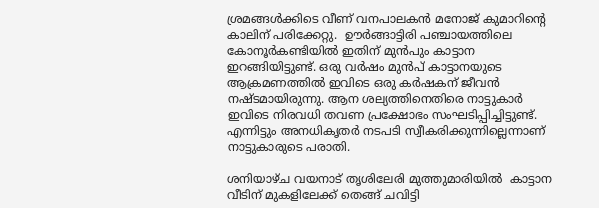ശ്രമങ്ങള്‍ക്കിടെ വീണ് വനപാലകന്‍ മനോജ് കുമാറിന്‍റെ കാലിന് പരിക്കേറ്റു.  ഊര്‍ങ്ങാട്ടിരി പഞ്ചായത്തിലെ കോനൂര്‍കണ്ടിയില്‍ ഇതിന് മുന്‍പും കാട്ടാന ഇറങ്ങിയിട്ടുണ്ട്. ഒരു വര്‍ഷം മുന്‍പ് കാട്ടാനയുടെ ആക്രമണത്തില്‍ ഇവിടെ ഒരു കര്‍ഷകന് ജീവന്‍ നഷ്ടമായിരുന്നു. ആന ശല്യത്തിനെതിരെ നാട്ടുകാര്‍ ഇവിടെ നിരവധി തവണ പ്രക്ഷോഭം സംഘടിപ്പിച്ചിട്ടുണ്ട്. എന്നിട്ടും അനധികൃതര്‍ നടപടി സ്വീകരിക്കുന്നില്ലെന്നാണ് നാട്ടുകാരുടെ പരാതി.

ശനിയാഴ്ച വയനാട് തൃശിലേരി മുത്തുമാരിയില്‍  കാട്ടാന വീടിന് മുകളിലേക്ക് തെങ്ങ് ചവിട്ടി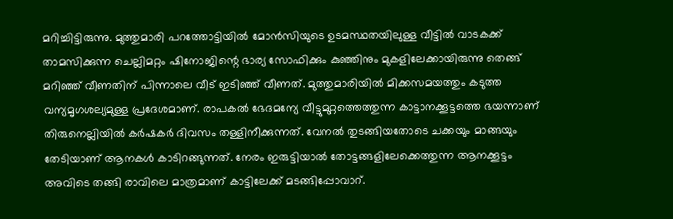മറിച്ചിട്ടിരുന്നു. മുത്തുമാരി പറത്തോട്ടിയില്‍ മോന്‍സിയുടെ ഉടമസ്ഥതയിലുള്ള വീട്ടില്‍ വാടകക്ക് താമസിക്കുന്ന ചെല്ലിമറ്റം ഷിനോജിന്റെ ഭാര്യ സോഫിക്കും കുഞ്ഞിനും മുകളിലേക്കായിരുന്നു തെങ്ങ് മറിഞ്ഞ് വീണതിന് പിന്നാലെ വീട് ഇടിഞ്ഞ് വീണത്. മുത്തുമാരിയില്‍ മിക്കസമയത്തും കടുത്ത വന്യമൃഗശല്യമുള്ള പ്രദേശമാണ്. രാപകല്‍ ഭേദമന്യേ വീട്ടുമുറ്റത്തെത്തുന്ന കാട്ടാനക്കൂട്ടത്തെ ഭയന്നാണ് തിരുനെല്ലിയില്‍ കര്‍ഷകര്‍ ദിവസം തള്ളിനീക്കുന്നത്. വേനല്‍ തുടങ്ങിയതോടെ ചക്കയും മാങ്ങയും തേടിയാണ് ആനകള്‍ കാടിറങ്ങുന്നത്. നേരം ഇരുട്ടിയാല്‍ തോട്ടങ്ങളിലേക്കെത്തുന്ന ആനക്കൂട്ടം അവിടെ തങ്ങി രാവിലെ മാത്രമാണ് കാട്ടിലേക്ക് മടങ്ങിപ്പോവാറ്.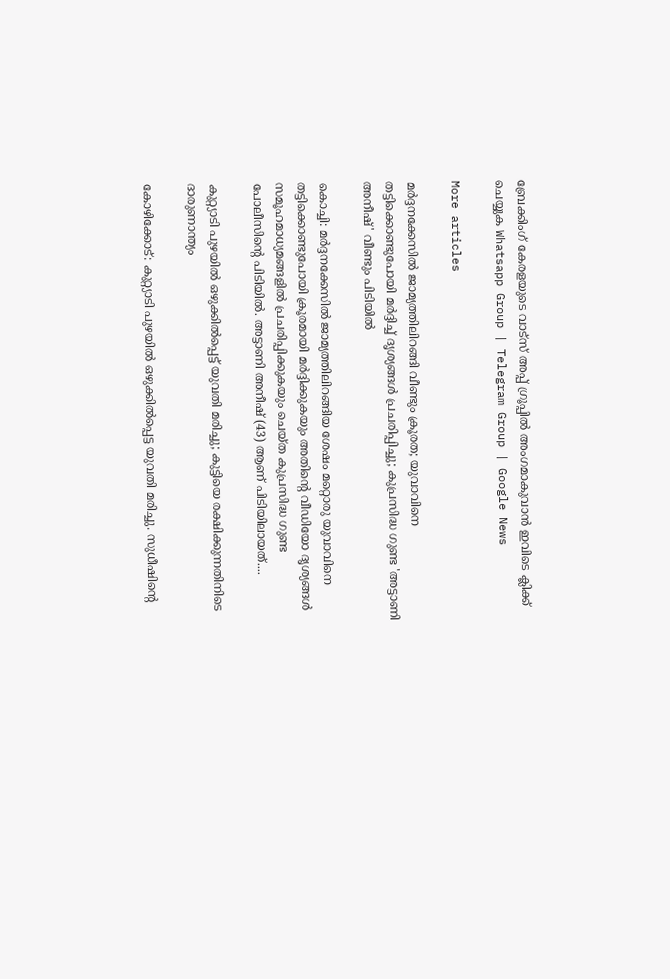ബ്രേക്കിംഗ് കേരളയുടെ വാട്സ് അപ്പ് ഗ്രൂപ്പിൽ അംഗമാകുവാൻ ഇവിടെ ക്ലിക്ക് ചെയ്യുക Whatsapp Group | Telegram Group | Google News

More articles

മർദ്ദനക്കേസിൽ ജാമ്യത്തിലിറങ്ങി വീണ്ടും ക്രൂരത; യുവാവിനെ തട്ടിക്കൊണ്ടുപോയി മർദ്ദിച്ച് ദൃശ്യങ്ങൾ പ്രചരിപ്പിച്ചു; കുപ്രസിദ്ധ ഗുണ്ട 'അട്ടാണി അനീഷ്' വീണ്ടും പിടിയിൽ

കൊച്ചി: മർദ്ദനക്കേസിൽ ജാമ്യത്തിലിറങ്ങിയ ശേഷം മറ്റൊരു യുവാവിനെ തട്ടിക്കൊണ്ടുപോയി ക്രൂരമായി മർദ്ദിക്കുകയും അതിന്റെ വീഡിയോ ദൃശ്യങ്ങൾ സമൂഹമാധ്യമങ്ങളിൽ പ്രചരിപ്പിക്കുകയും ചെയ്ത കുപ്രസിദ്ധ ഗുണ്ട പോലീസിന്റെ പിടിയിൽ. അട്ടാണി അനീഷ് (43) ആണ് പിടിയിലായത്....

കുറ്റ്യാടി പുഴയിൽ ഒഴുക്കിൽപ്പെട്ട് യുവതി മരിച്ചു; കുട്ടിയെ രക്ഷിക്കുന്നതിനിടെ ദാരുണാന്ത്യം

കോഴിക്കോട്: കുറ്റ്യാടി പുഴയിൽ ഒഴുക്കിൽപ്പെട്ട യുവതി മരിച്ചു. സുധീഷിന്റെ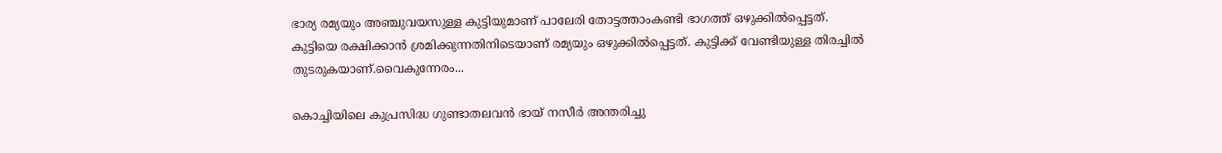ഭാര്യ രമ്യയും അഞ്ചുവയസുള്ള കുട്ടിയുമാണ് പാലേരി തോട്ടത്താംകണ്ടി ഭാഗത്ത് ഒഴുക്കിൽപ്പെട്ടത്. കുട്ടിയെ രക്ഷിക്കാൻ ശ്രമിക്കുന്നതിനിടെയാണ് രമ്യയും ഒഴുക്കിൽപ്പെട്ടത്. കുട്ടിക്ക് വേണ്ടിയുള്ള തിരച്ചിൽ തുടരുകയാണ്.വൈകുന്നേരം...

കൊച്ചിയിലെ കുപ്രസിദ്ധ ഗുണ്ടാതലവൻ ഭായ് നസീർ അന്തരിച്ചു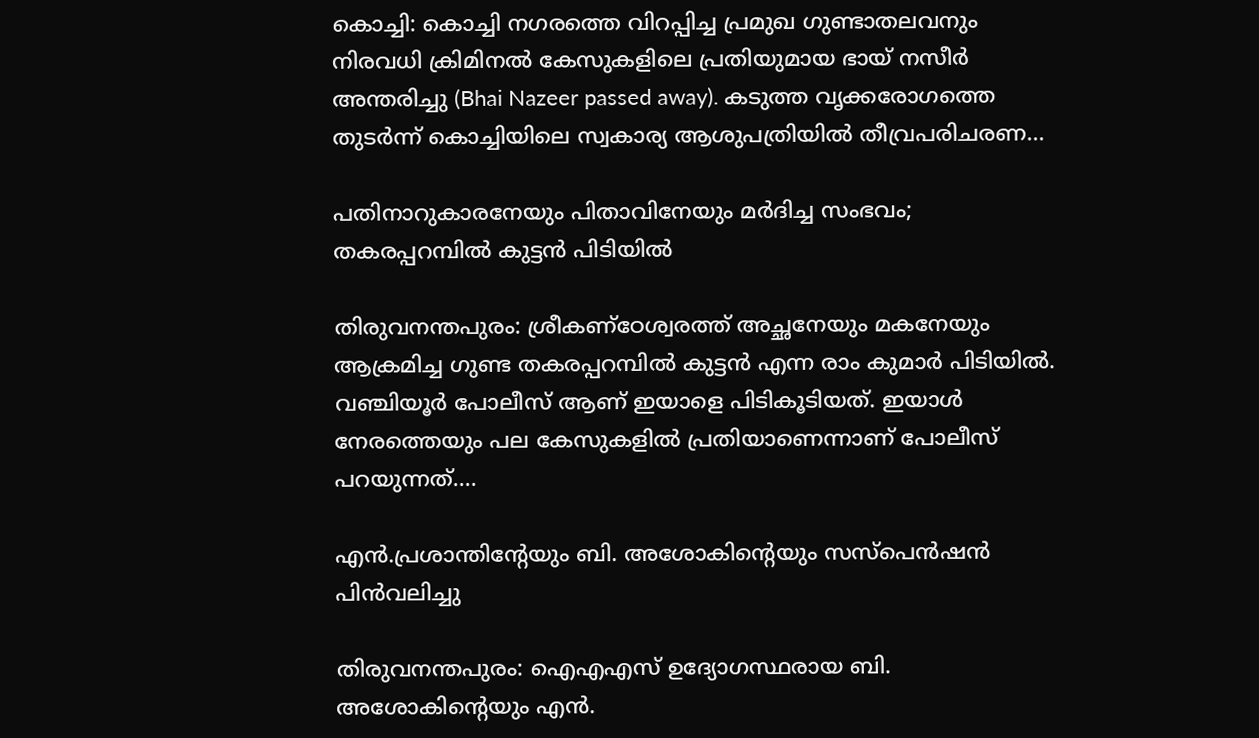കൊച്ചി: കൊച്ചി നഗരത്തെ വിറപ്പിച്ച പ്രമുഖ ഗുണ്ടാതലവനും നിരവധി ക്രിമിനൽ കേസുകളിലെ പ്രതിയുമായ ഭായ് നസീർ അന്തരിച്ചു (Bhai Nazeer passed away). കടുത്ത വൃക്കരോഗത്തെ തുടർന്ന് കൊച്ചിയിലെ സ്വകാര്യ ആശുപത്രിയിൽ തീവ്രപരിചരണ...

പതിനാറുകാരനേയും പിതാവിനേയും മർദിച്ച സംഭവം; തകരപ്പറമ്പിൽ കുട്ടൻ പിടിയിൽ

തിരുവനന്തപുരം: ശ്രീകണ്ഠേശ്വരത്ത് അച്ഛനേയും മകനേയും ആക്രമിച്ച ഗുണ്ട തകരപ്പറമ്പിൽ കുട്ടൻ എന്ന രാം കുമാർ പിടിയിൽ. വഞ്ചിയൂർ പോലീസ് ആണ് ഇയാളെ പിടികൂടിയത്. ഇയാൾ നേരത്തെയും പല കേസുകളിൽ പ്രതിയാണെന്നാണ് പോലീസ് പറയുന്നത്....

എൻ.പ്രശാന്തിന്റേയും ബി. അശോകിന്റെയും സസ്‌പെൻഷൻ പിൻവലിച്ചു

തിരുവനന്തപുരം: ഐഎഎസ് ഉദ്യോഗസ്ഥരായ ബി. അശോകിന്റെയും എൻ.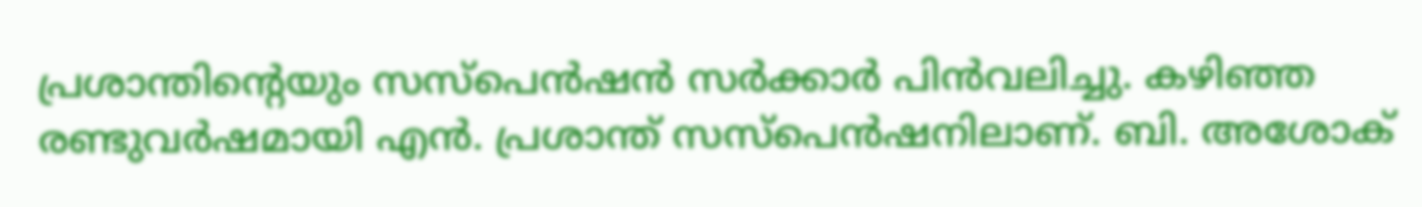പ്രശാന്തിന്റെയും സസ്പെൻഷൻ സർക്കാർ പിൻവലിച്ചു. കഴിഞ്ഞ രണ്ടുവർഷമായി എൻ. പ്രശാന്ത് സസ്പെൻഷനിലാണ്. ബി. അശോക്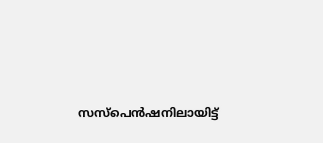സസ്പെൻഷനിലായിട്ട്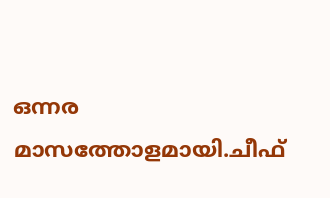ഒന്നര മാസത്തോളമായി.ചീഫ്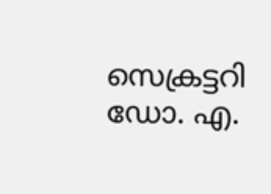സെക്രട്ടറി ഡോ. എ.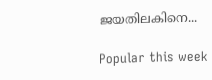ജയതിലകിനെ...

Popular this week